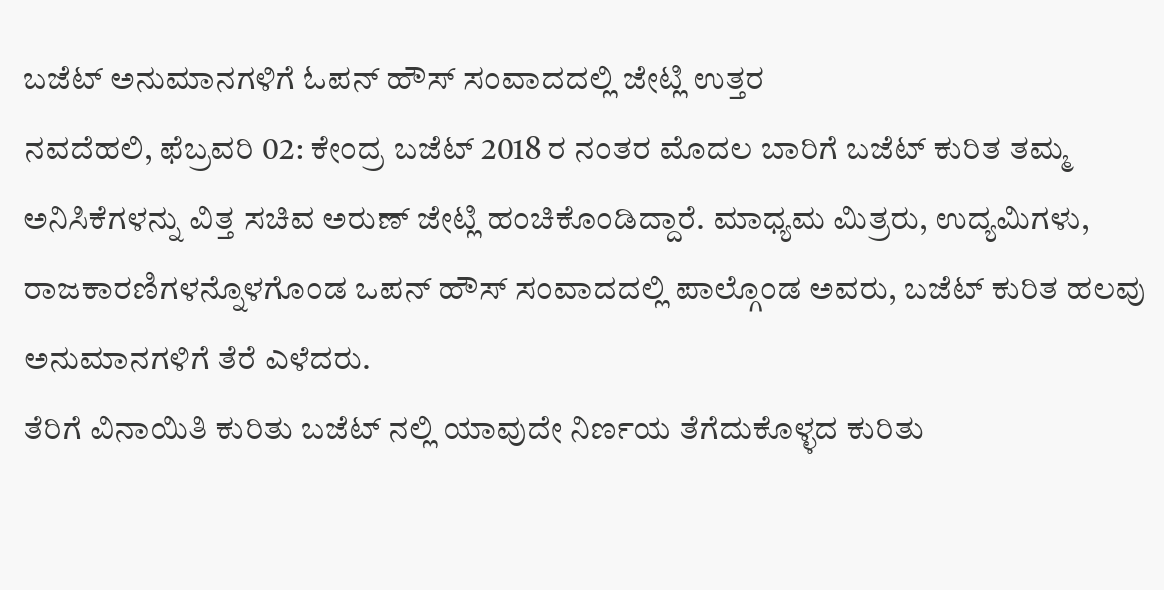ಬಜೆಟ್ ಅನುಮಾನಗಳಿಗೆ ಓಪನ್ ಹೌಸ್ ಸಂವಾದದಲ್ಲಿ ಜೇಟ್ಲಿ ಉತ್ತರ
ನವದೆಹಲಿ, ಫೆಬ್ರವರಿ 02: ಕೇಂದ್ರ ಬಜೆಟ್ 2018 ರ ನಂತರ ಮೊದಲ ಬಾರಿಗೆ ಬಜೆಟ್ ಕುರಿತ ತಮ್ಮ ಅನಿಸಿಕೆಗಳನ್ನು ವಿತ್ತ ಸಚಿವ ಅರುಣ್ ಜೇಟ್ಲಿ ಹಂಚಿಕೊಂಡಿದ್ದಾರೆ. ಮಾಧ್ಯಮ ಮಿತ್ರರು, ಉದ್ಯಮಿಗಳು, ರಾಜಕಾರಣಿಗಳನ್ನೊಳಗೊಂಡ ಒಪನ್ ಹೌಸ್ ಸಂವಾದದಲ್ಲಿ ಪಾಲ್ಗೊಂಡ ಅವರು, ಬಜೆಟ್ ಕುರಿತ ಹಲವು ಅನುಮಾನಗಳಿಗೆ ತೆರೆ ಎಳೆದರು.
ತೆರಿಗೆ ವಿನಾಯಿತಿ ಕುರಿತು ಬಜೆಟ್ ನಲ್ಲಿ ಯಾವುದೇ ನಿರ್ಣಯ ತೆಗೆದುಕೊಳ್ಳದ ಕುರಿತು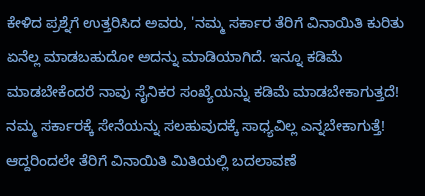ಕೇಳಿದ ಪ್ರಶ್ನೆಗೆ ಉತ್ತರಿಸಿದ ಅವರು, 'ನಮ್ಮ ಸರ್ಕಾರ ತೆರಿಗೆ ವಿನಾಯಿತಿ ಕುರಿತು ಏನೆಲ್ಲ ಮಾಡಬಹುದೋ ಅದನ್ನು ಮಾಡಿಯಾಗಿದೆ. ಇನ್ನೂ ಕಡಿಮೆ ಮಾಡಬೇಕೆಂದರೆ ನಾವು ಸೈನಿಕರ ಸಂಖ್ಯೆಯನ್ನು ಕಡಿಮೆ ಮಾಡಬೇಕಾಗುತ್ತದೆ! ನಮ್ಮ ಸರ್ಕಾರಕ್ಕೆ ಸೇನೆಯನ್ನು ಸಲಹುವುದಕ್ಕೆ ಸಾಧ್ಯವಿಲ್ಲ ಎನ್ನಬೇಕಾಗುತ್ತೆ! ಆದ್ದರಿಂದಲೇ ತೆರಿಗೆ ವಿನಾಯಿತಿ ಮಿತಿಯಲ್ಲಿ ಬದಲಾವಣೆ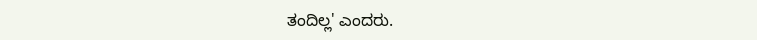ತಂದಿಲ್ಲ' ಎಂದರು.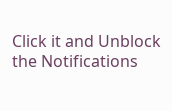Click it and Unblock the Notifications